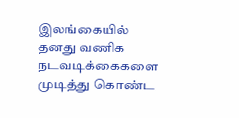இலங்கையில் தனது வணிக நடவடிக்கைகளை முடித்து கொண்ட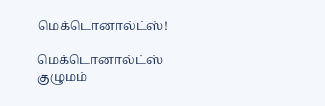மெக்டொனால்ட்ஸ்!

மெக்டொனால்ட்ஸ் குழுமம்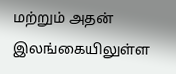மற்றும் அதன் இலங்கையிலுள்ள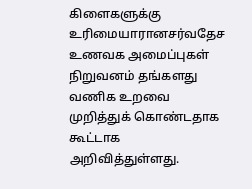கிளைகளுக்கு உரிமையாரானசர்வதேச உணவக அமைப்புகள் நிறுவனம் தங்களது வணிக உறவை முறித்துக் கொண்டதாக கூட்டாக அறிவித்துள்ளது.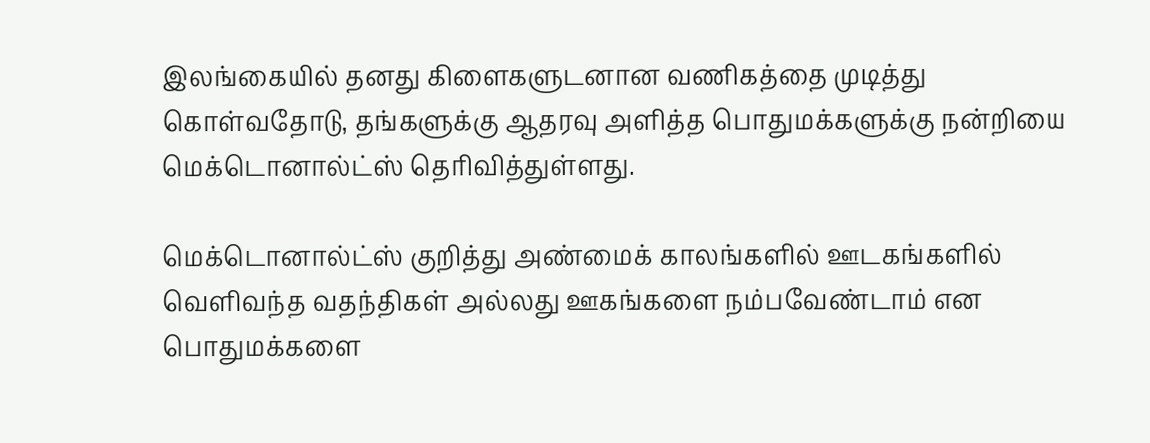இலங்கையில் தனது கிளைகளுடனான வணிகத்தை முடித்து கொள்வதோடு, தங்களுக்கு ஆதரவு அளித்த பொதுமக்களுக்கு நன்றியை மெக்டொனால்ட்ஸ் தெரிவித்துள்ளது.

மெக்டொனால்ட்ஸ் குறித்து அண்மைக் காலங்களில் ஊடகங்களில் வெளிவந்த வதந்திகள் அல்லது ஊகங்களை நம்பவேண்டாம் என பொதுமக்களை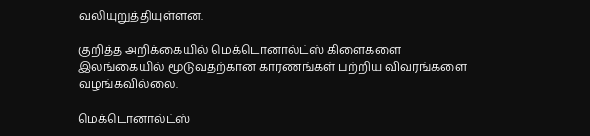வலியுறுத்தியுள்ளன.

குறித்த அறிக்கையில் மெக்டொனால்ட்ஸ் கிளைகளை இலங்கையில் மூடுவதற்கான காரணங்கள் பற்றிய விவரங்களை வழங்கவில்லை.

மெக்டொனால்ட்ஸ்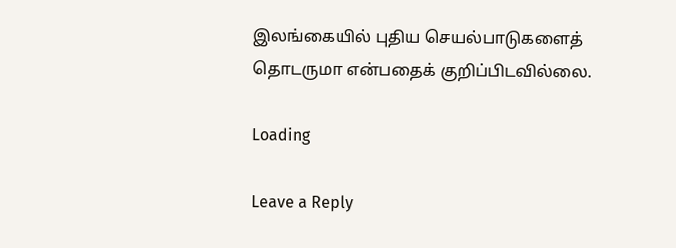இலங்கையில் புதிய செயல்பாடுகளைத் தொடருமா என்பதைக் குறிப்பிடவில்லை.

Loading

Leave a Reply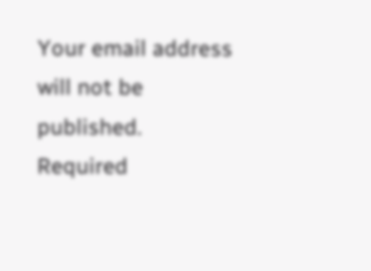Your email address will not be published. Required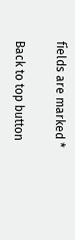fields are marked *

Back to top button